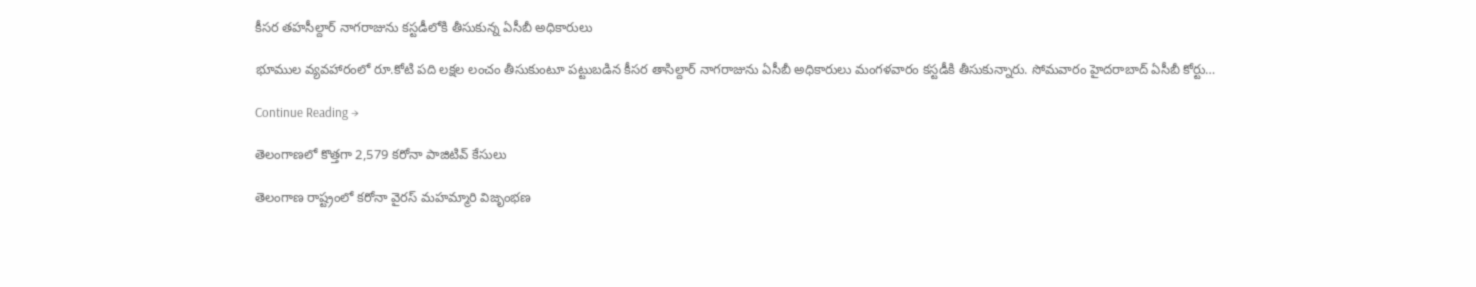కీసర తహసీల్దార్‌ నాగరాజును కస్టడీలోకి తీసుకున్న ఏసీబీ అధికారులు

భూముల వ్యవహారంలో రూ.కోటి పది లక్షల లంచం తీసుకుంటూ పట్టుబడిన కీసర తాసిల్దార్‌ నాగరాజును ఏసీబీ అధికారులు మంగళవారం కస్టడీకి తీసుకున్నారు. సోమవారం హైదరాబాద్‌ ఏసీబీ కోర్టు…

Continue Reading →

తెలంగాణలో కొత్తగా 2,579 కరోనా పాజిటివ్ కేసులు

తెలంగాణ రాష్ట్రంలో కరోనా వైరస్‌ మహమ్మారి విజృంభణ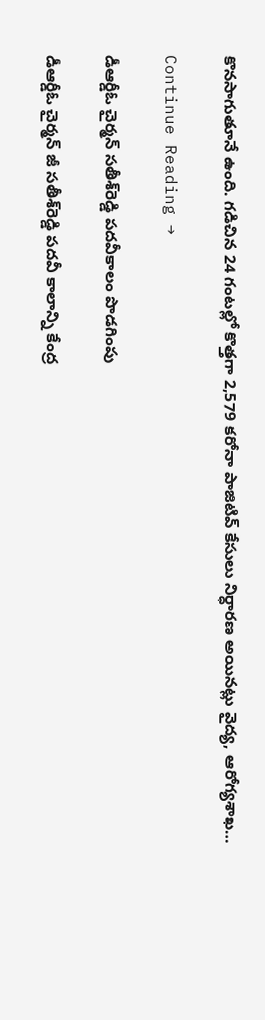కొనసాగుతూనే ఉంది. గడిచిన 24 గంటల్లో కొత్తగా 2,579 కరోనా పాజిటివ్‌ కేసులు నిర్ధారణ అయినట్లు వైద్య, ఆరోగ్యశాఖ…

Continue Reading →

డీఆర్డీఓ చైర్మన్‌ సతీశ్‌రెడ్డి పదవీకాలం పొడగింపు

డీఆర్డీఓ చైర్మన్‌ జీ సతీశ్‌రెడ్డి పదవీ కాలాన్ని కేంద్ర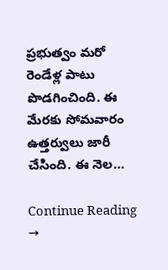ప్రభుత్వం మరో రెండేళ్ల పాటు పొడగించింది. ఈ మేరకు సోమవారం ఉత్తర్వులు జారీ చేసింది. ఈ నెల…

Continue Reading →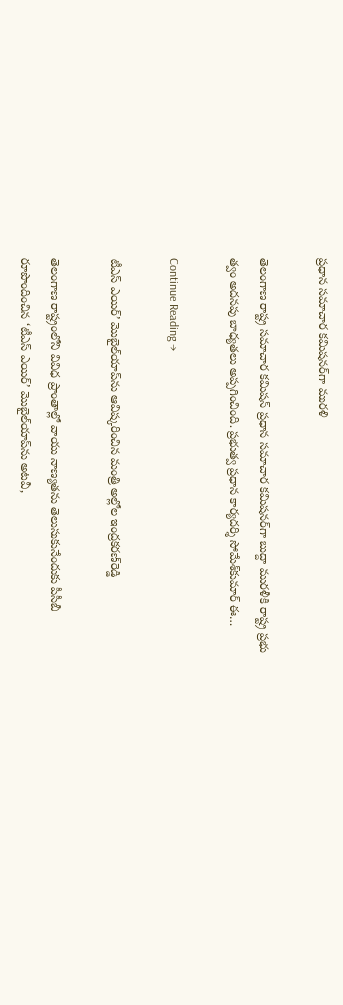ప్రధాన సమాచార కమిషనర్‌గా మురళి

తెలంగాణ రాష్ట్ర సమాచార కమిషన్‌ ప్రధాన సమాచార కమిషనర్‌గా బుద్దా మురళీకి రాష్ట్ర ప్రభు త్వం అదనపు బాధ్యతలు అప్పగించింది. ప్రభుత్వ ప్రధాన కార్యదర్శి సోమేశ్‌కుమార్‌ ఈ…

Continue Reading →

టీఎస్‌ ఎయిర్‌’ మొబైల్‌యాప్‌ను ఆవిష్కరించిన మంత్రి అల్లోల ఇంద్రకరణ్‌రెడ్డి

తెలంగాణ రాష్ట్రంలోని వివిధ ప్రాంతాల్లో వాయు నాణ్యతను తెలుసుకునేందుకు పీసీబీ రూపొందించిన ‘టీఎస్‌ ఎయిర్‌’ మొబైల్‌యాప్‌ను అటవీ,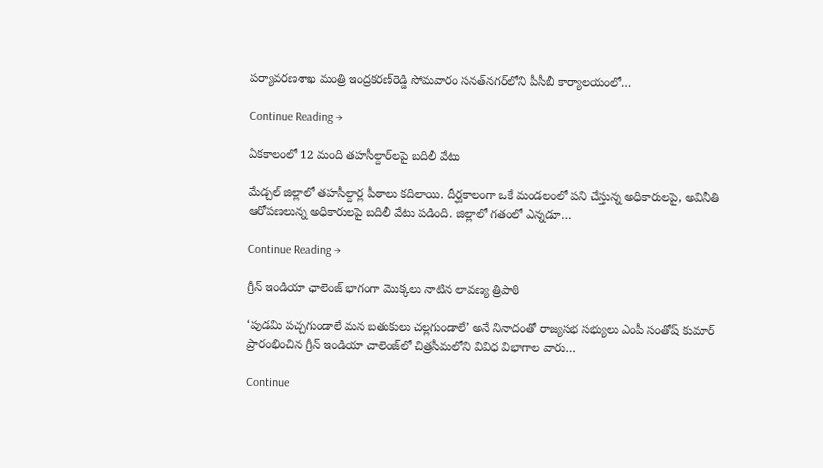పర్యావరణశాఖ మంత్రి ఇంద్రకరణ్‌రెడ్డి సోమవారం సనత్‌నగర్‌లోని పీసీబీ కార్యాలయంలో…

Continue Reading →

ఏకకాలంలో 12 మంది తహసీల్దార్‌లపై బదిలీ వేటు

మేడ్చల్‌ జిల్లాలో తహసీల్దార్ల పీఠాలు కదిలాయి. దీర్ఘకాలంగా ఒకే మండలంలో పని చేస్తున్న అధికారులపై, అవినీతి ఆరోపణలున్న అధికారులపై బదిలీ వేటు పడింది. జిల్లాలో గతంలో ఎన్నడూ…

Continue Reading →

గ్రీన్ ఇండియా ఛాలెంజ్ భాగంగా మొక్కలు నాటిన లావణ్య త్రిపాఠి

‘పుడమి పచ్చగుండాలే మన బతుకులు చల్లగుండాలే’ అనే నినాదంతో రాజ్యసభ సభ్యులు ఎంపీ సంతోష్‌ కుమార్‌ ప్రారంభించిన గ్రీన్‌ ఇండియా చాలెంజ్‌లో చిత్రసీమలోని వివిధ విభాగాల వారు…

Continue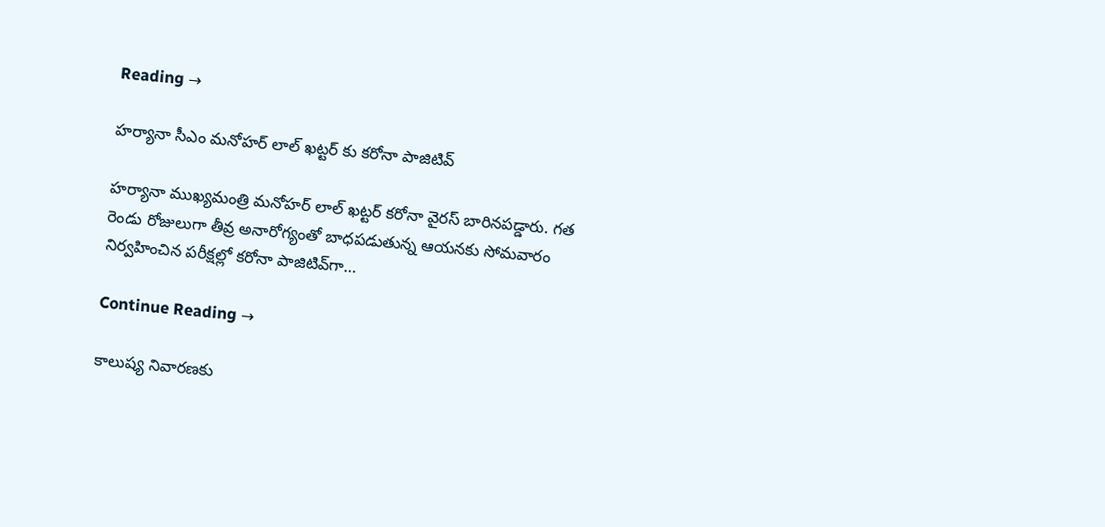Reading →

హర్యానా సీఎం మనోహర్‌ లాల్‌ ఖట్టర్ కు కరోనా పాజిటివ్

హర్యానా ముఖ్యమంత్రి మనోహర్‌ లాల్‌ ఖట్టర్‌ కరోనా వైరస్‌ బారినపడ్డారు. గత రెండు రోజులుగా తీవ్ర అనారోగ్యంతో బాధపడుతున్న ఆయనకు సోమవారం నిర్వహించిన పరీక్షల్లో కరోనా పాజిటివ్‌గా…

Continue Reading →

కాలుష్య నివారణకు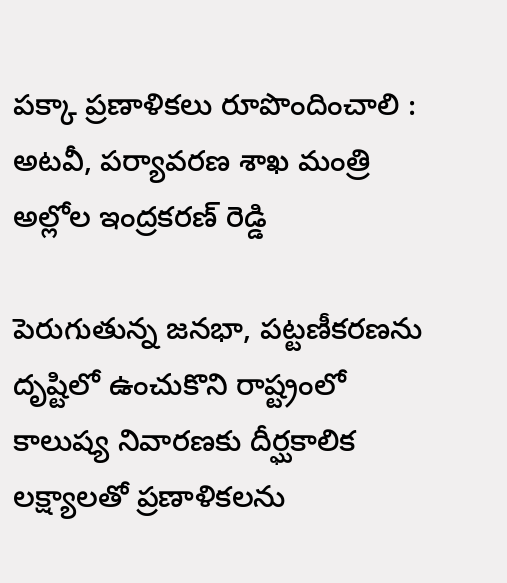పక్కా ప్రణాళికలు రూపొందించాలి : అట‌వీ, ప‌ర్యావ‌ర‌ణ‌ శాఖ మంత్రి అల్లోల ఇంద్రకరణ్ రెడ్డి

పెరుగుతున్న జ‌న‌భా, ప‌ట్టణీకరణను దృష్టిలో ఉంచుకొని రాష్ట్రంలో కాలుష్య నివారణకు దీర్ఘకాలిక ల‌క్ష్యాల‌తో ప్రణాళికల‌ను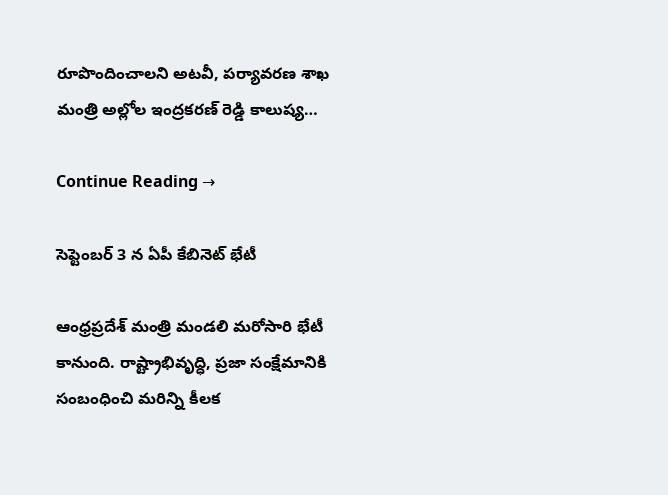రూపొందించాల‌ని అట‌వీ, ప‌ర్యావ‌ర‌ణ‌ శాఖ మంత్రి అల్లోల ఇంద్రకరణ్ రెడ్డి కాలుష్య…

Continue Reading →

సెప్టెంబర్‌ 3 న ఏపీ కేబినెట్‌ భేటీ

ఆంధ్రప్రదేశ్ మంత్రి మండలి‌ మరోసారి భేటీ కానుంది. రాష్ట్రాభివృద్ధి, ప్రజా సంక్షేమానికి సంబంధించి మరిన్ని కీలక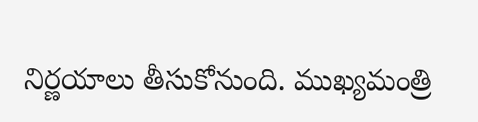నిర్ణయాలు తీసుకోనుంది. ముఖ్యమంత్రి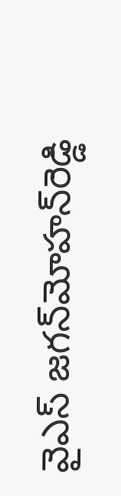వైఎస్‌ జగన్‌మోహన్‌రెడ్డి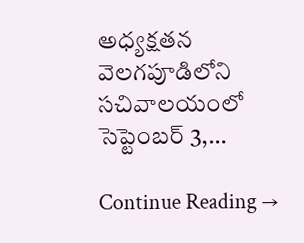అధ్యక్షతన వెలగపూడిలోని సచివాలయంలో సెప్టెంబర్‌ 3,…

Continue Reading →